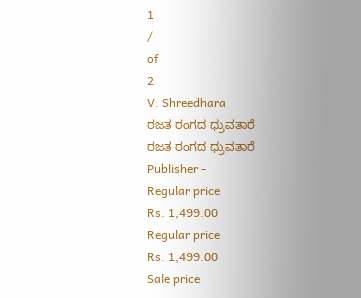1
/
of
2
V. Shreedhara
ರಜತ ರಂಗದ ಧ್ರುವತಾರೆ
ರಜತ ರಂಗದ ಧ್ರುವತಾರೆ
Publisher -
Regular price
Rs. 1,499.00
Regular price
Rs. 1,499.00
Sale price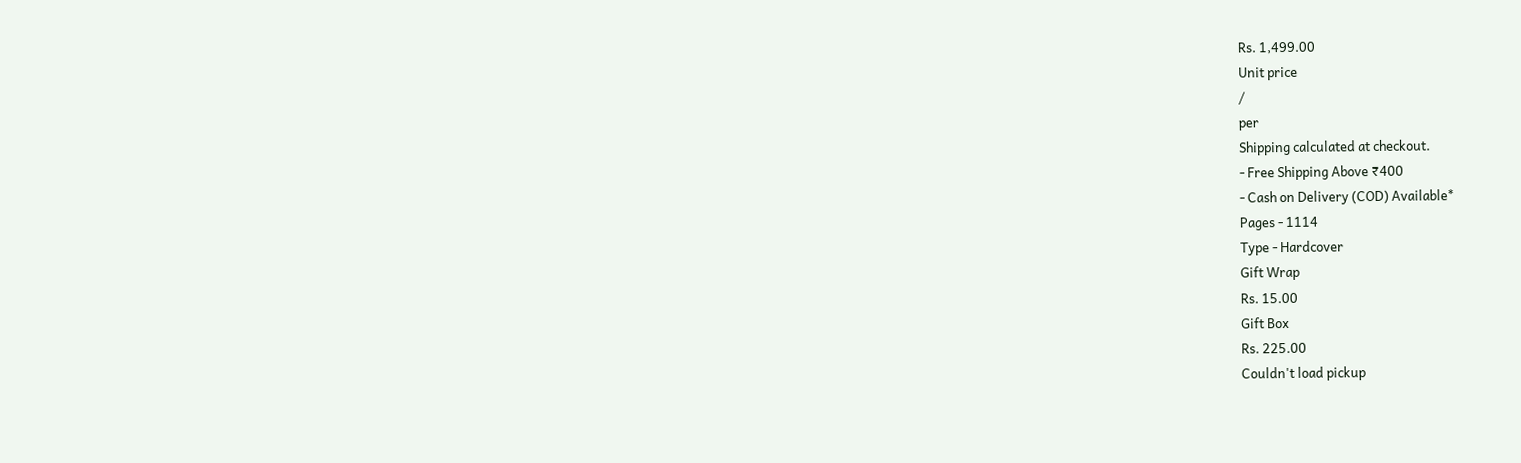Rs. 1,499.00
Unit price
/
per
Shipping calculated at checkout.
- Free Shipping Above ₹400
- Cash on Delivery (COD) Available*
Pages - 1114
Type - Hardcover
Gift Wrap
Rs. 15.00
Gift Box
Rs. 225.00
Couldn't load pickup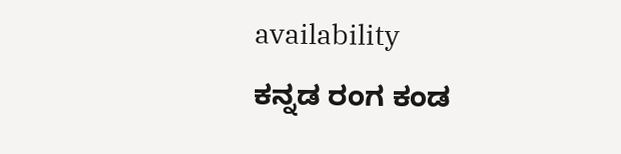availability
ಕನ್ನಡ ರಂಗ ಕಂಡ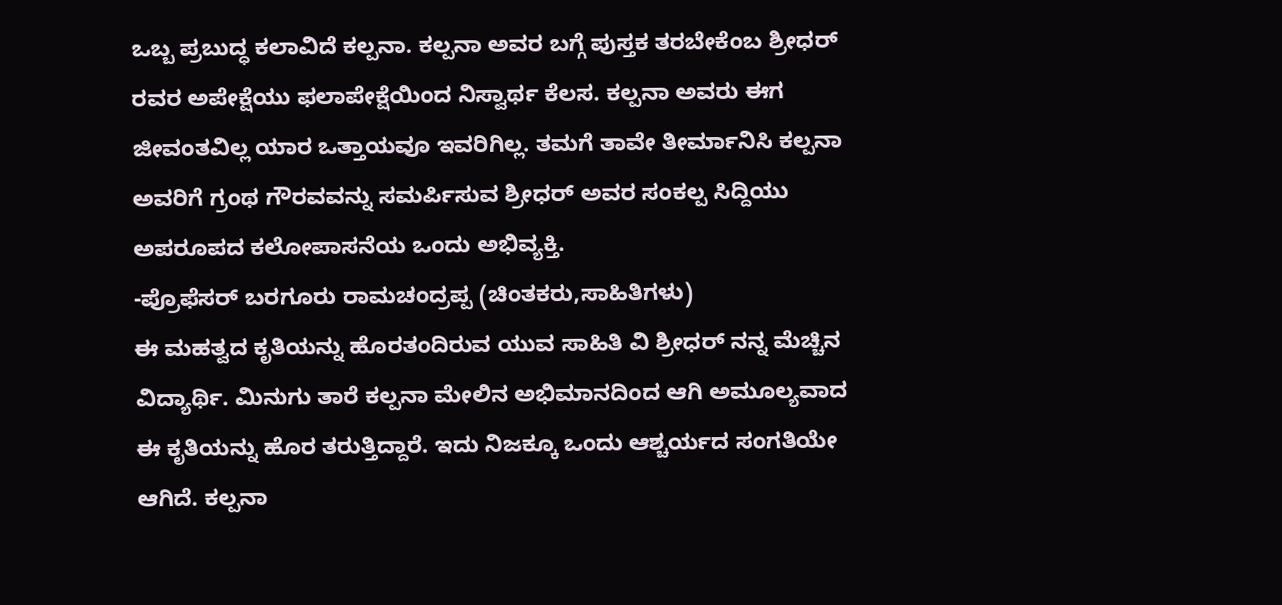ಒಬ್ಬ ಪ್ರಬುದ್ಧ ಕಲಾವಿದೆ ಕಲ್ಪನಾ. ಕಲ್ಪನಾ ಅವರ ಬಗ್ಗೆ ಪುಸ್ತಕ ತರಬೇಕೆಂಬ ಶ್ರೀಧರ್ ರವರ ಅಪೇಕ್ಷೆಯು ಫಲಾಪೇಕ್ಷೆಯಿಂದ ನಿಸ್ವಾರ್ಥ ಕೆಲಸ. ಕಲ್ಪನಾ ಅವರು ಈಗ ಜೀವಂತವಿಲ್ಲ ಯಾರ ಒತ್ತಾಯವೂ ಇವರಿಗಿಲ್ಲ. ತಮಗೆ ತಾವೇ ತೀರ್ಮಾನಿಸಿ ಕಲ್ಪನಾ ಅವರಿಗೆ ಗ್ರಂಥ ಗೌರವವನ್ನು ಸಮರ್ಪಿಸುವ ಶ್ರೀಧರ್ ಅವರ ಸಂಕಲ್ಪ ಸಿದ್ದಿಯು ಅಪರೂಪದ ಕಲೋಪಾಸನೆಯ ಒಂದು ಅಭಿವ್ಯಕ್ತಿ.
-ಪ್ರೊಫೆಸರ್ ಬರಗೂರು ರಾಮಚಂದ್ರಪ್ಪ (ಚಿಂತಕರು,ಸಾಹಿತಿಗಳು)
ಈ ಮಹತ್ವದ ಕೃತಿಯನ್ನು ಹೊರತಂದಿರುವ ಯುವ ಸಾಹಿತಿ ವಿ ಶ್ರೀಧರ್ ನನ್ನ ಮೆಚ್ಚಿನ ವಿದ್ಯಾರ್ಥಿ. ಮಿನುಗು ತಾರೆ ಕಲ್ಪನಾ ಮೇಲಿನ ಅಭಿಮಾನದಿಂದ ಆಗಿ ಅಮೂಲ್ಯವಾದ ಈ ಕೃತಿಯನ್ನು ಹೊರ ತರುತ್ತಿದ್ದಾರೆ. ಇದು ನಿಜಕ್ಕೂ ಒಂದು ಆಶ್ಚರ್ಯದ ಸಂಗತಿಯೇ ಆಗಿದೆ. ಕಲ್ಪನಾ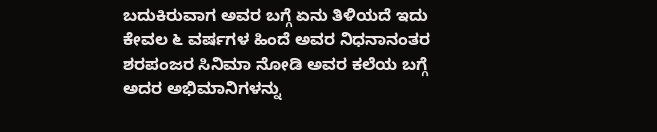ಬದುಕಿರುವಾಗ ಅವರ ಬಗ್ಗೆ ಏನು ತಿಳಿಯದೆ ಇದು ಕೇವಲ ೬ ವರ್ಷಗಳ ಹಿಂದೆ ಅವರ ನಿಧನಾನಂತರ ಶರಪಂಜರ ಸಿನಿಮಾ ನೋಡಿ ಅವರ ಕಲೆಯ ಬಗ್ಗೆ ಅದರ ಅಭಿಮಾನಿಗಳನ್ನು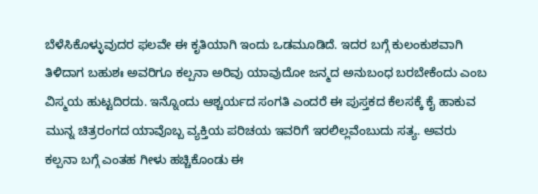ಬೆಳೆಸಿಕೊಳ್ಳುವುದರ ಫಲವೇ ಈ ಕೃತಿಯಾಗಿ ಇಂದು ಒಡಮೂಡಿದೆ. ಇದರ ಬಗ್ಗೆ ಕುಲಂಕುಶವಾಗಿ ತಿಳಿದಾಗ ಬಹುಶಃ ಅವರಿಗೂ ಕಲ್ಪನಾ ಅರಿವು ಯಾವುದೋ ಜನ್ಮದ ಅನುಬಂಧ ಬರಬೇಕೆಂದು ಎಂಬ ವಿಸ್ಮಯ ಹುಟ್ಟದಿರದು. ಇನ್ನೊಂದು ಆಶ್ಚರ್ಯದ ಸಂಗತಿ ಎಂದರೆ ಈ ಪುಸ್ತಕದ ಕೆಲಸಕ್ಕೆ ಕೈ ಹಾಕುವ ಮುನ್ನ ಚಿತ್ರರಂಗದ ಯಾವೊಬ್ಬ ವ್ಯಕ್ತಿಯ ಪರಿಚಯ ಇವರಿಗೆ ಇರಲಿಲ್ಲವೆಂಬುದು ಸತ್ಯ. ಅವರು ಕಲ್ಪನಾ ಬಗ್ಗೆ ಎಂತಹ ಗೀಳು ಹಚ್ಚಿಕೊಂಡು ಈ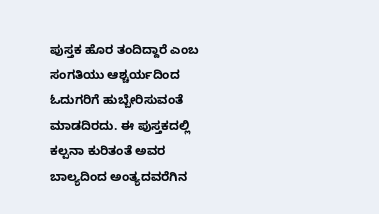ಪುಸ್ತಕ ಹೊರ ತಂದಿದ್ದಾರೆ ಎಂಬ ಸಂಗತಿಯು ಆಶ್ಚರ್ಯದಿಂದ ಓದುಗರಿಗೆ ಹುಬ್ಬೇರಿಸುವಂತೆ ಮಾಡದಿರದು. ಈ ಪುಸ್ತಕದಲ್ಲಿ ಕಲ್ಪನಾ ಕುರಿತಂತೆ ಅವರ ಬಾಲ್ಯದಿಂದ ಅಂತ್ಯದವರೆಗಿನ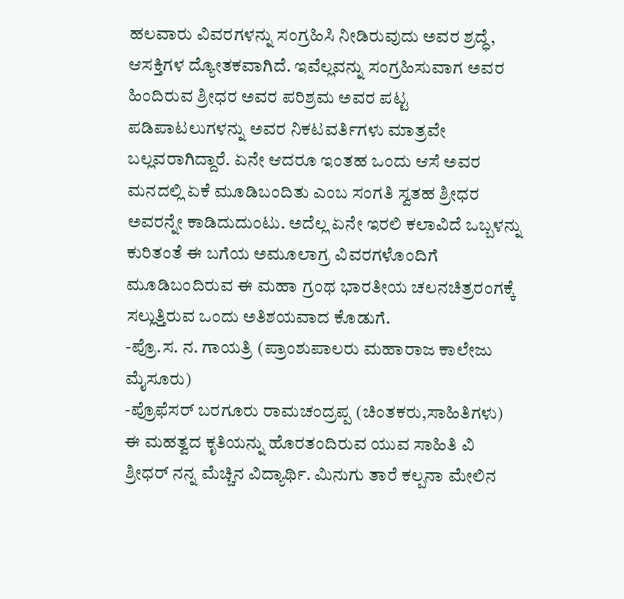ಹಲವಾರು ವಿವರಗಳನ್ನು ಸಂಗ್ರಹಿಸಿ ನೀಡಿರುವುದು ಅವರ ಶ್ರದ್ಧೆ, ಆಸಕ್ತಿಗಳ ದ್ಯೋತಕವಾಗಿದೆ. ಇವೆಲ್ಲವನ್ನು ಸಂಗ್ರಹಿಸುವಾಗ ಅವರ ಹಿಂದಿರುವ ಶ್ರೀಧರ ಅವರ ಪರಿಶ್ರಮ ಅವರ ಪಟ್ಟ ಪಡಿಪಾಟಲುಗಳನ್ನು ಅವರ ನಿಕಟವರ್ತಿಗಳು ಮಾತ್ರವೇ ಬಲ್ಲವರಾಗಿದ್ದಾರೆ. ಏನೇ ಆದರೂ ಇಂತಹ ಒಂದು ಆಸೆ ಅವರ ಮನದಲ್ಲಿ ಏಕೆ ಮೂಡಿಬಂದಿತು ಎಂಬ ಸಂಗತಿ ಸ್ವತಹ ಶ್ರೀಧರ ಅವರನ್ನೇ ಕಾಡಿದುದುಂಟು. ಅದೆಲ್ಲ ಏನೇ ಇರಲಿ ಕಲಾವಿದೆ ಒಬ್ಬಳನ್ನು ಕುರಿತಂತೆ ಈ ಬಗೆಯ ಅಮೂಲಾಗ್ರ ವಿವರಗಳೊಂದಿಗೆ ಮೂಡಿಬಂದಿರುವ ಈ ಮಹಾ ಗ್ರಂಥ ಭಾರತೀಯ ಚಲನಚಿತ್ರರಂಗಕ್ಕೆ ಸಲ್ಲುತ್ತಿರುವ ಒಂದು ಅತಿಶಯವಾದ ಕೊಡುಗೆ.
-ಪ್ರೊ.ಸ. ನ. ಗಾಯತ್ರಿ (ಪ್ರಾಂಶುಪಾಲರು ಮಹಾರಾಜ ಕಾಲೇಜು ಮೈಸೂರು)
-ಪ್ರೊಫೆಸರ್ ಬರಗೂರು ರಾಮಚಂದ್ರಪ್ಪ (ಚಿಂತಕರು,ಸಾಹಿತಿಗಳು)
ಈ ಮಹತ್ವದ ಕೃತಿಯನ್ನು ಹೊರತಂದಿರುವ ಯುವ ಸಾಹಿತಿ ವಿ ಶ್ರೀಧರ್ ನನ್ನ ಮೆಚ್ಚಿನ ವಿದ್ಯಾರ್ಥಿ. ಮಿನುಗು ತಾರೆ ಕಲ್ಪನಾ ಮೇಲಿನ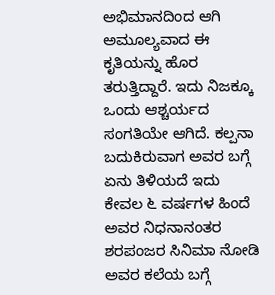ಅಭಿಮಾನದಿಂದ ಆಗಿ ಅಮೂಲ್ಯವಾದ ಈ ಕೃತಿಯನ್ನು ಹೊರ ತರುತ್ತಿದ್ದಾರೆ. ಇದು ನಿಜಕ್ಕೂ ಒಂದು ಆಶ್ಚರ್ಯದ ಸಂಗತಿಯೇ ಆಗಿದೆ. ಕಲ್ಪನಾ ಬದುಕಿರುವಾಗ ಅವರ ಬಗ್ಗೆ ಏನು ತಿಳಿಯದೆ ಇದು ಕೇವಲ ೬ ವರ್ಷಗಳ ಹಿಂದೆ ಅವರ ನಿಧನಾನಂತರ ಶರಪಂಜರ ಸಿನಿಮಾ ನೋಡಿ ಅವರ ಕಲೆಯ ಬಗ್ಗೆ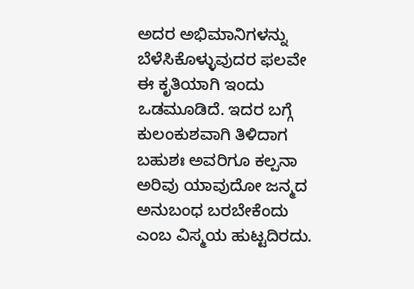ಅದರ ಅಭಿಮಾನಿಗಳನ್ನು ಬೆಳೆಸಿಕೊಳ್ಳುವುದರ ಫಲವೇ ಈ ಕೃತಿಯಾಗಿ ಇಂದು ಒಡಮೂಡಿದೆ. ಇದರ ಬಗ್ಗೆ ಕುಲಂಕುಶವಾಗಿ ತಿಳಿದಾಗ ಬಹುಶಃ ಅವರಿಗೂ ಕಲ್ಪನಾ ಅರಿವು ಯಾವುದೋ ಜನ್ಮದ ಅನುಬಂಧ ಬರಬೇಕೆಂದು ಎಂಬ ವಿಸ್ಮಯ ಹುಟ್ಟದಿರದು.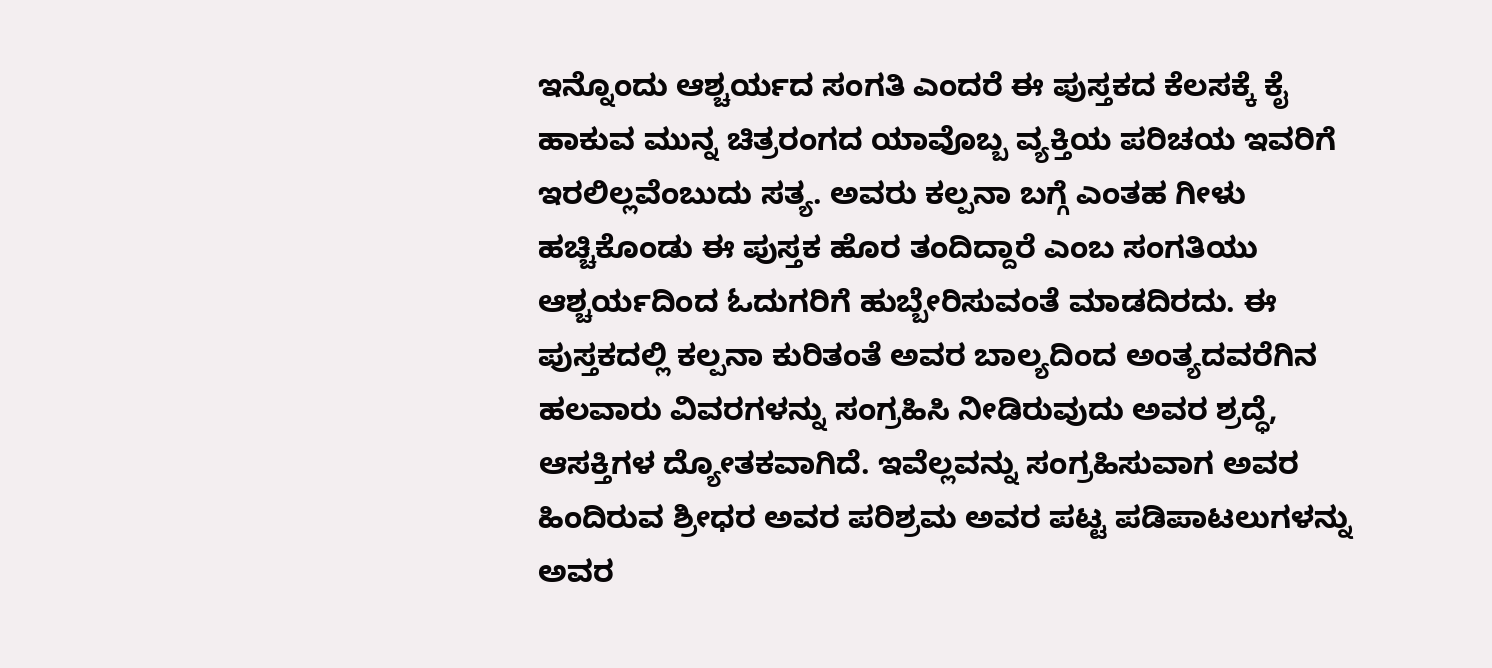ಇನ್ನೊಂದು ಆಶ್ಚರ್ಯದ ಸಂಗತಿ ಎಂದರೆ ಈ ಪುಸ್ತಕದ ಕೆಲಸಕ್ಕೆ ಕೈ ಹಾಕುವ ಮುನ್ನ ಚಿತ್ರರಂಗದ ಯಾವೊಬ್ಬ ವ್ಯಕ್ತಿಯ ಪರಿಚಯ ಇವರಿಗೆ ಇರಲಿಲ್ಲವೆಂಬುದು ಸತ್ಯ. ಅವರು ಕಲ್ಪನಾ ಬಗ್ಗೆ ಎಂತಹ ಗೀಳು ಹಚ್ಚಿಕೊಂಡು ಈ ಪುಸ್ತಕ ಹೊರ ತಂದಿದ್ದಾರೆ ಎಂಬ ಸಂಗತಿಯು ಆಶ್ಚರ್ಯದಿಂದ ಓದುಗರಿಗೆ ಹುಬ್ಬೇರಿಸುವಂತೆ ಮಾಡದಿರದು. ಈ ಪುಸ್ತಕದಲ್ಲಿ ಕಲ್ಪನಾ ಕುರಿತಂತೆ ಅವರ ಬಾಲ್ಯದಿಂದ ಅಂತ್ಯದವರೆಗಿನ ಹಲವಾರು ವಿವರಗಳನ್ನು ಸಂಗ್ರಹಿಸಿ ನೀಡಿರುವುದು ಅವರ ಶ್ರದ್ಧೆ, ಆಸಕ್ತಿಗಳ ದ್ಯೋತಕವಾಗಿದೆ. ಇವೆಲ್ಲವನ್ನು ಸಂಗ್ರಹಿಸುವಾಗ ಅವರ ಹಿಂದಿರುವ ಶ್ರೀಧರ ಅವರ ಪರಿಶ್ರಮ ಅವರ ಪಟ್ಟ ಪಡಿಪಾಟಲುಗಳನ್ನು ಅವರ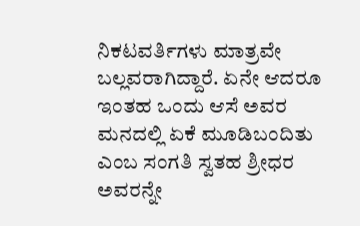ನಿಕಟವರ್ತಿಗಳು ಮಾತ್ರವೇ ಬಲ್ಲವರಾಗಿದ್ದಾರೆ. ಏನೇ ಆದರೂ ಇಂತಹ ಒಂದು ಆಸೆ ಅವರ ಮನದಲ್ಲಿ ಏಕೆ ಮೂಡಿಬಂದಿತು ಎಂಬ ಸಂಗತಿ ಸ್ವತಹ ಶ್ರೀಧರ ಅವರನ್ನೇ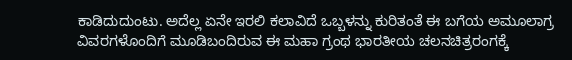ಕಾಡಿದುದುಂಟು. ಅದೆಲ್ಲ ಏನೇ ಇರಲಿ ಕಲಾವಿದೆ ಒಬ್ಬಳನ್ನು ಕುರಿತಂತೆ ಈ ಬಗೆಯ ಅಮೂಲಾಗ್ರ ವಿವರಗಳೊಂದಿಗೆ ಮೂಡಿಬಂದಿರುವ ಈ ಮಹಾ ಗ್ರಂಥ ಭಾರತೀಯ ಚಲನಚಿತ್ರರಂಗಕ್ಕೆ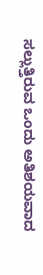ಸಲ್ಲುತ್ತಿರುವ ಒಂದು ಅತಿಶಯವಾದ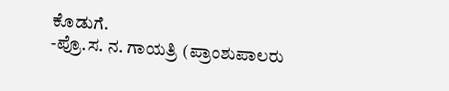ಕೊಡುಗೆ.
-ಪ್ರೊ.ಸ. ನ. ಗಾಯತ್ರಿ (ಪ್ರಾಂಶುಪಾಲರು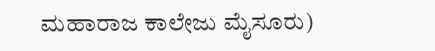ಮಹಾರಾಜ ಕಾಲೇಜು ಮೈಸೂರು)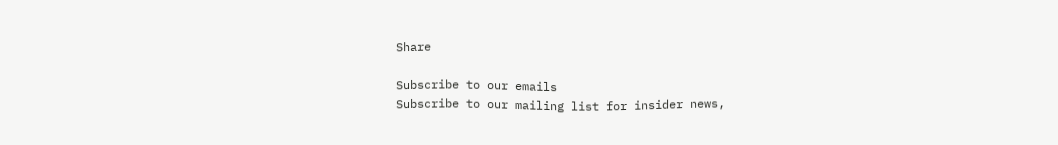Share

Subscribe to our emails
Subscribe to our mailing list for insider news,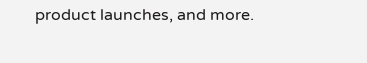product launches, and more.